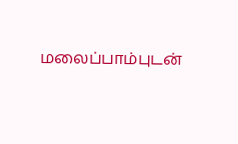மலைப்பாம்புடன்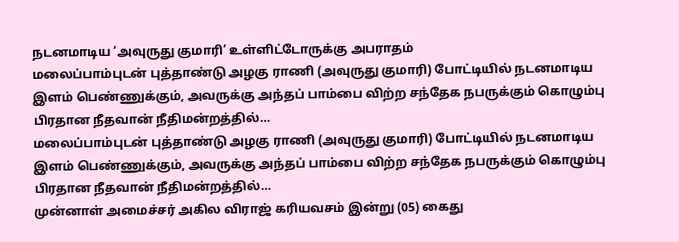நடனமாடிய ‘அவுருது குமாரி’ உள்ளிட்டோருக்கு அபராதம்
மலைப்பாம்புடன் புத்தாண்டு அழகு ராணி (அவுருது குமாரி) போட்டியில் நடனமாடிய இளம் பெண்ணுக்கும், அவருக்கு அந்தப் பாம்பை விற்ற சந்தேக நபருக்கும் கொழும்பு பிரதான நீதவான் நீதிமன்றத்தில்…
மலைப்பாம்புடன் புத்தாண்டு அழகு ராணி (அவுருது குமாரி) போட்டியில் நடனமாடிய இளம் பெண்ணுக்கும், அவருக்கு அந்தப் பாம்பை விற்ற சந்தேக நபருக்கும் கொழும்பு பிரதான நீதவான் நீதிமன்றத்தில்…
முன்னாள் அமைச்சர் அகில விராஜ் கரியவசம் இன்று (05) கைது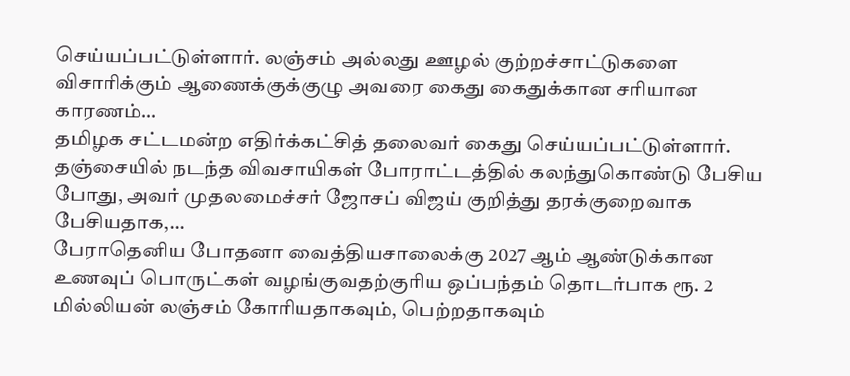செய்யப்பட்டுள்ளார். லஞ்சம் அல்லது ஊழல் குற்றச்சாட்டுகளை விசாரிக்கும் ஆணைக்குக்குழு அவரை கைது கைதுக்கான சரியான காரணம்…
தமிழக சட்டமன்ற எதிர்க்கட்சித் தலைவர் கைது செய்யப்பட்டுள்ளார். தஞ்சையில் நடந்த விவசாயிகள் போராட்டத்தில் கலந்துகொண்டு பேசிய போது, அவர் முதலமைச்சர் ஜோசப் விஜய் குறித்து தரக்குறைவாக பேசியதாக,…
பேராதெனிய போதனா வைத்தியசாலைக்கு 2027 ஆம் ஆண்டுக்கான உணவுப் பொருட்கள் வழங்குவதற்குரிய ஒப்பந்தம் தொடர்பாக ரூ. 2 மில்லியன் லஞ்சம் கோரியதாகவும், பெற்றதாகவும்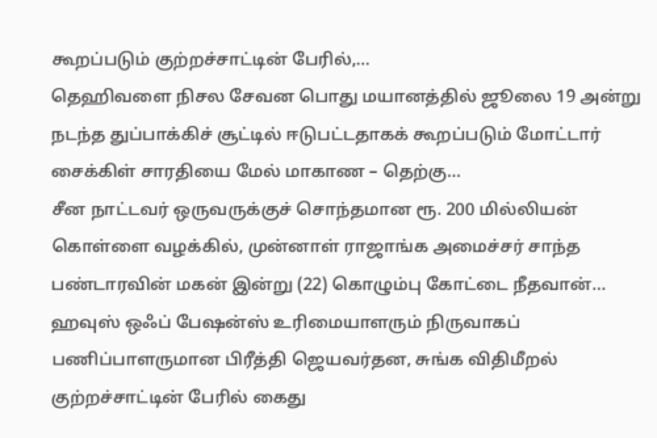கூறப்படும் குற்றச்சாட்டின் பேரில்,…
தெஹிவளை நிசல சேவன பொது மயானத்தில் ஜூலை 19 அன்று நடந்த துப்பாக்கிச் சூட்டில் ஈடுபட்டதாகக் கூறப்படும் மோட்டார் சைக்கிள் சாரதியை மேல் மாகாண – தெற்கு…
சீன நாட்டவர் ஒருவருக்குச் சொந்தமான ரூ. 200 மில்லியன் கொள்ளை வழக்கில், முன்னாள் ராஜாங்க அமைச்சர் சாந்த பண்டாரவின் மகன் இன்று (22) கொழும்பு கோட்டை நீதவான்…
ஹவுஸ் ஒஃப் பேஷன்ஸ் உரிமையாளரும் நிருவாகப் பணிப்பாளருமான பிரீத்தி ஜெயவர்தன, சுங்க விதிமீறல் குற்றச்சாட்டின் பேரில் கைது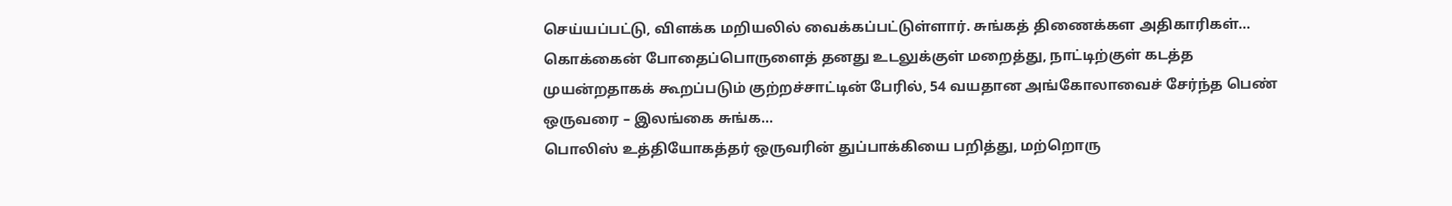செய்யப்பட்டு, விளக்க மறியலில் வைக்கப்பட்டுள்ளார். சுங்கத் திணைக்கள அதிகாரிகள்…
கொக்கைன் போதைப்பொருளைத் தனது உடலுக்குள் மறைத்து, நாட்டிற்குள் கடத்த முயன்றதாகக் கூறப்படும் குற்றச்சாட்டின் பேரில், 54 வயதான அங்கோலாவைச் சேர்ந்த பெண் ஒருவரை – இலங்கை சுங்க…
பொலிஸ் உத்தியோகத்தர் ஒருவரின் துப்பாக்கியை பறித்து, மற்றொரு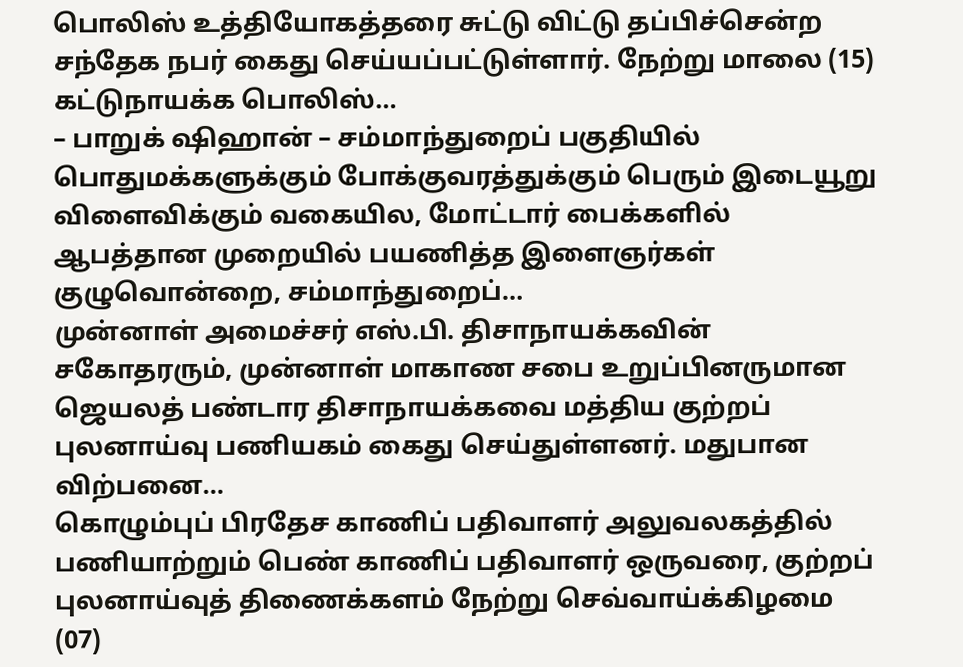பொலிஸ் உத்தியோகத்தரை சுட்டு விட்டு தப்பிச்சென்ற சந்தேக நபர் கைது செய்யப்பட்டுள்ளார். நேற்று மாலை (15) கட்டுநாயக்க பொலிஸ்…
– பாறுக் ஷிஹான் – சம்மாந்துறைப் பகுதியில் பொதுமக்களுக்கும் போக்குவரத்துக்கும் பெரும் இடையூறு விளைவிக்கும் வகையில, மோட்டார் பைக்களில் ஆபத்தான முறையில் பயணித்த இளைஞர்கள் குழுவொன்றை, சம்மாந்துறைப்…
முன்னாள் அமைச்சர் எஸ்.பி. திசாநாயக்கவின் சகோதரரும், முன்னாள் மாகாண சபை உறுப்பினருமான ஜெயலத் பண்டார திசாநாயக்கவை மத்திய குற்றப் புலனாய்வு பணியகம் கைது செய்துள்ளனர். மதுபான விற்பனை…
கொழும்புப் பிரதேச காணிப் பதிவாளர் அலுவலகத்தில் பணியாற்றும் பெண் காணிப் பதிவாளர் ஒருவரை, குற்றப் புலனாய்வுத் திணைக்களம் நேற்று செவ்வாய்க்கிழமை (07)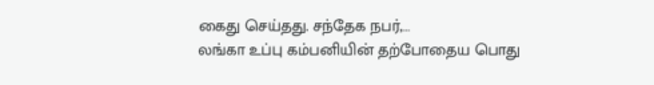கைது செய்தது. சந்தேக நபர்,…
லங்கா உப்பு கம்பனியின் தற்போதைய பொது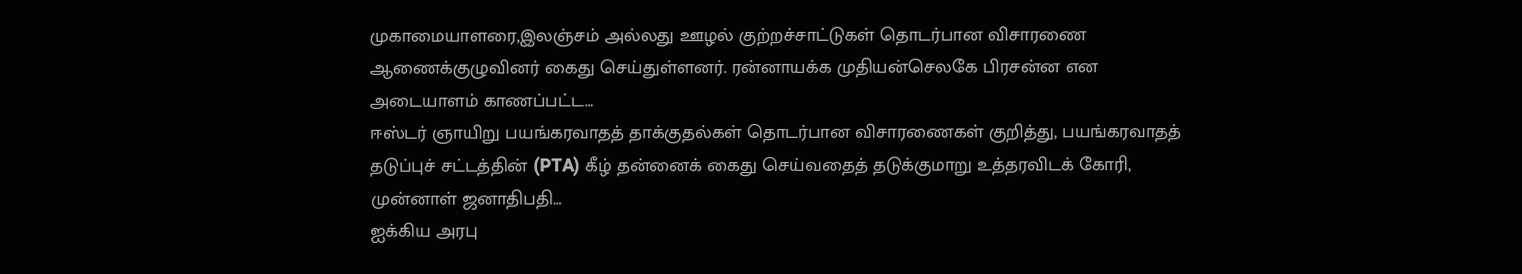முகாமையாளரை,இலஞ்சம் அல்லது ஊழல் குற்றச்சாட்டுகள் தொடர்பான விசாரணை ஆணைக்குழுவினர் கைது செய்துள்ளனர். ரன்னாயக்க முதியன்செலகே பிரசன்ன என அடையாளம் காணப்பட்ட…
ஈஸ்டர் ஞாயிறு பயங்கரவாதத் தாக்குதல்கள் தொடர்பான விசாரணைகள் குறித்து, பயங்கரவாதத் தடுப்புச் சட்டத்தின் (PTA) கீழ் தன்னைக் கைது செய்வதைத் தடுக்குமாறு உத்தரவிடக் கோரி, முன்னாள் ஜனாதிபதி…
ஐக்கிய அரபு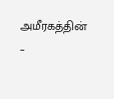அமீரகத்தின் –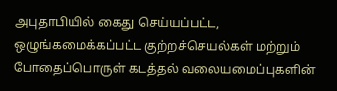அபுதாபியில் கைது செய்யப்பட்ட, ஒழுங்கமைக்கப்பட்ட குற்றச்செயல்கள் மற்றும் போதைப்பொருள் கடத்தல் வலையமைப்புகளின்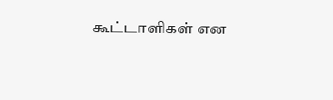கூட்டாளிகள் என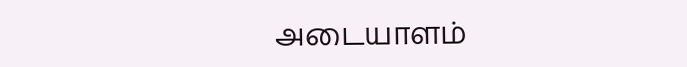அடையாளம்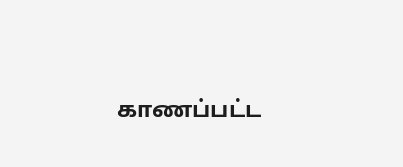காணப்பட்ட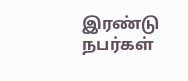இரண்டு நபர்கள்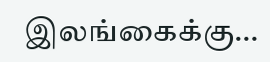இலங்கைக்கு…